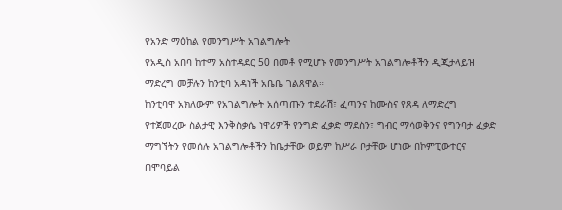የአንድ ማዕከል የመንግሥት አገልግሎት
የአዲስ አበባ ከተማ አስተዳደር 50 በመቶ የሚሆኑ የመንግሥት አገልግሎቶችን ዲጂታላይዝ ማድረግ መቻሉን ከንቲባ አዳነች አቤቤ ገልጸዋል።
ከንቲባዋ አክለውም የአገልግሎት አሰጣጡን ተደራሽ፣ ፈጣንና ከሙስና የጸዳ ለማድረግ የተጀመረው ስልታዊ እንቅስቃሴ ነዋሪዎች የንግድ ፈቃድ ማደስን፣ ግብር ማሳወቅንና የግንባታ ፈቃድ ማግኘትን የመሰሉ አገልግሎቶችን ከቤታቸው ወይም ከሥራ ቦታቸው ሆነው በኮምፒውተርና በሞባይል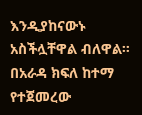እንዲያከናውኑ አስችሏቸዋል ብለዋል።
በአራዳ ክፍለ ከተማ የተጀመረው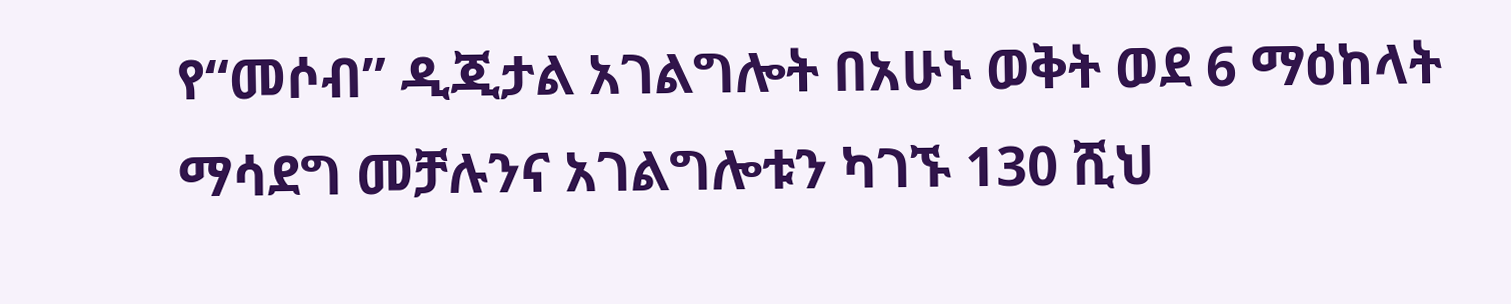የ“መሶብ” ዲጂታል አገልግሎት በአሁኑ ወቅት ወደ 6 ማዕከላት ማሳደግ መቻሉንና አገልግሎቱን ካገኙ 130 ሺህ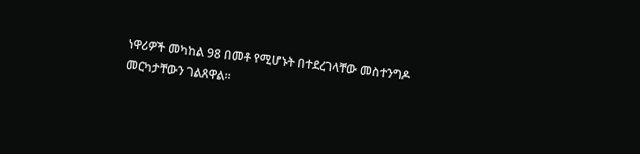ነዋሪዎች መካከል 98 በመቶ የሚሆኑት በተደረገላቸው መስተንግዶ መርካታቸውን ገልጸዋል።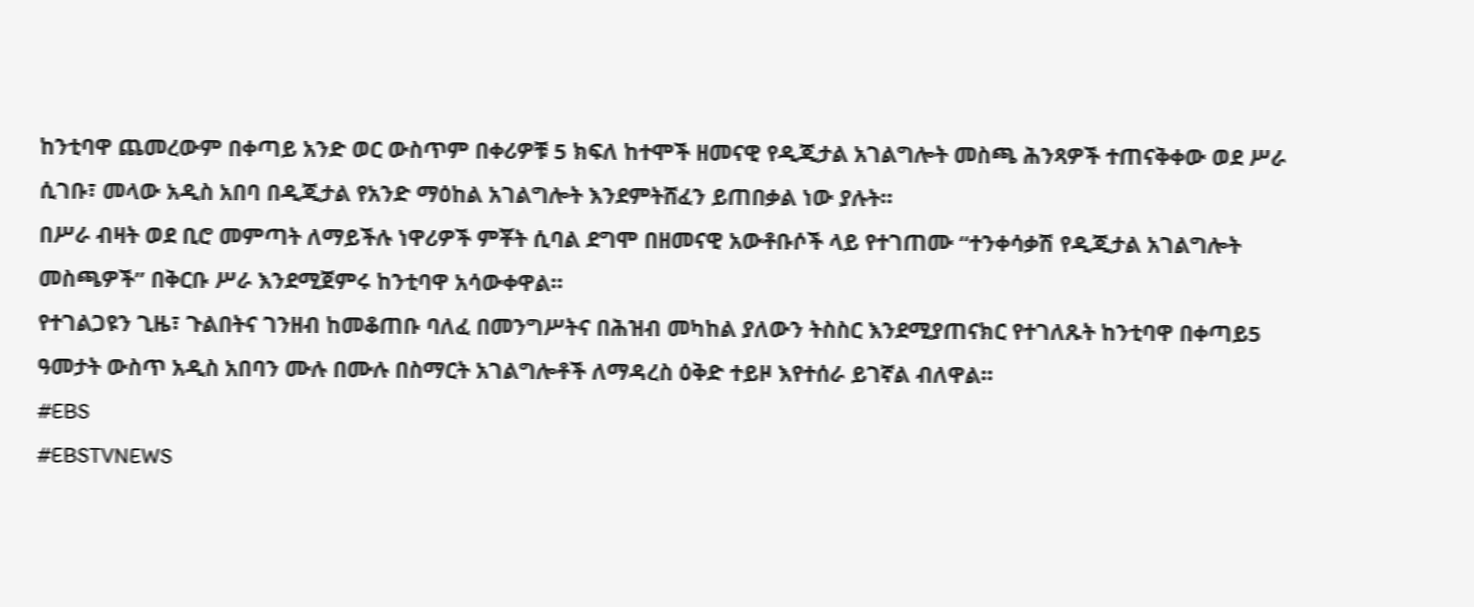ከንቲባዋ ጨመረውም በቀጣይ አንድ ወር ውስጥም በቀሪዎቹ 5 ክፍለ ከተሞች ዘመናዊ የዲጂታል አገልግሎት መስጫ ሕንጻዎች ተጠናቅቀው ወደ ሥራ ሲገቡ፣ መላው አዲስ አበባ በዲጂታል የአንድ ማዕከል አገልግሎት እንደምትሸፈን ይጠበቃል ነው ያሉት።
በሥራ ብዛት ወደ ቢሮ መምጣት ለማይችሉ ነዋሪዎች ምቾት ሲባል ደግሞ በዘመናዊ አውቶቡሶች ላይ የተገጠሙ “ተንቀሳቃሽ የዲጂታል አገልግሎት መስጫዎች” በቅርቡ ሥራ እንደሚጀምሩ ከንቲባዋ አሳውቀዋል።
የተገልጋዩን ጊዜ፣ ጉልበትና ገንዘብ ከመቆጠቡ ባለፈ በመንግሥትና በሕዝብ መካከል ያለውን ትስስር እንደሚያጠናክር የተገለጹት ከንቲባዋ በቀጣይ5 ዓመታት ውስጥ አዲስ አበባን ሙሉ በሙሉ በስማርት አገልግሎቶች ለማዳረስ ዕቅድ ተይዞ እየተሰራ ይገኛል ብለዋል።
#EBS
#EBSTVNEWS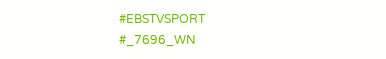#EBSTVSPORT
#_7696_WN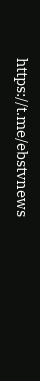https://t.me/ebstvnews